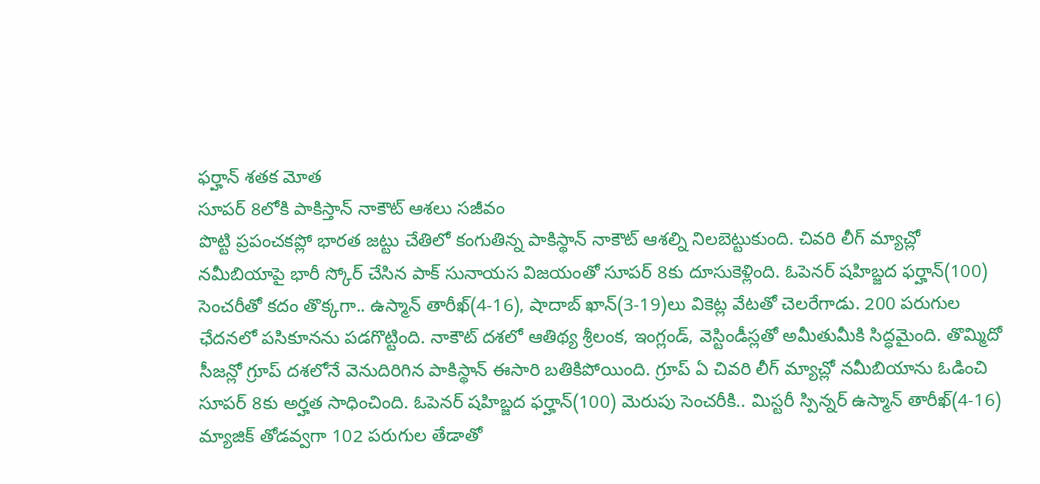ఫర్హాన్ శతక మోత
సూపర్ 8లోకి పాకిస్తాన్ నాకౌట్ ఆశలు సజీవం
పొట్టి ప్రపంచకప్లో భారత జట్టు చేతిలో కంగుతిన్న పాకిస్థాన్ నాకౌట్ ఆశల్ని నిలబెట్టుకుంది. చివరి లీగ్ మ్యాచ్లో నమీబియాపై భారీ స్కోర్ చేసిన పాక్ సునాయస విజయంతో సూపర్ 8కు దూసుకెళ్లింది. ఓపెనర్ షహిబ్జద ఫర్హాన్(100) సెంచరీతో కదం తొక్కగా.. ఉస్మాన్ తారీఖ్(4-16), షాదాబ్ ఖాన్(3-19)లు వికెట్ల వేటతో చెలరేగాడు. 200 పరుగుల ఛేదనలో పసికూనను పడగొట్టింది. నాకౌట్ దశలో ఆతిథ్య శ్రీలంక, ఇంగ్లండ్, వెస్టిండీస్లతో అమీతుమీకి సిద్ధమైంది. తొమ్మిదో సీజన్లో గ్రూప్ దశలోనే వెనుదిరిగిన పాకిస్థాన్ ఈసారి బతికిపోయింది. గ్రూప్ ఏ చివరి లీగ్ మ్యాచ్లో నమీబియాను ఓడించి సూపర్ 8కు అర్హత సాధించింది. ఓపెనర్ షహిబ్జద ఫర్హాన్(100) మెరుపు సెంచరీకి.. మిస్టరీ స్పిన్నర్ ఉస్మాన్ తారీఖ్(4-16) మ్యాజిక్ తోడవ్వగా 102 పరుగుల తేడాతో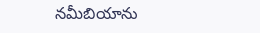నమీబియాను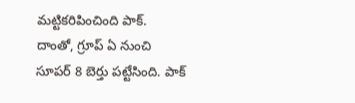మట్టికరిపించింది పాక్. దాంతో, గ్రూప్ ఏ నుంచి సూపర్ 8 బెర్తు పట్టేసింది. పాక్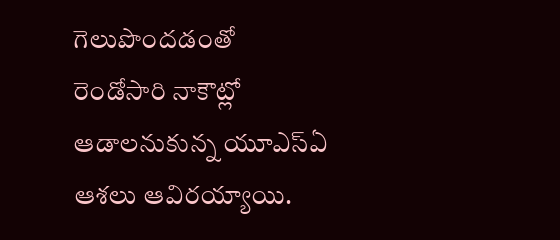గెలుపొందడంతో రెండోసారి నాకౌట్లో ఆడాలనుకున్న యూఎస్ఏ ఆశలు ఆవిరయ్యాయి.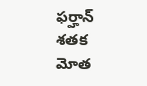ఫర్హాన్ శతక మోత